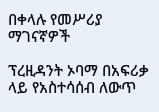በቀላሉ የመሥሪያ ማገናኛዎች

ፕረዚዳንት ኦባማ በአፍሪቃ ላይ የአስተሳሰብ ለውጥ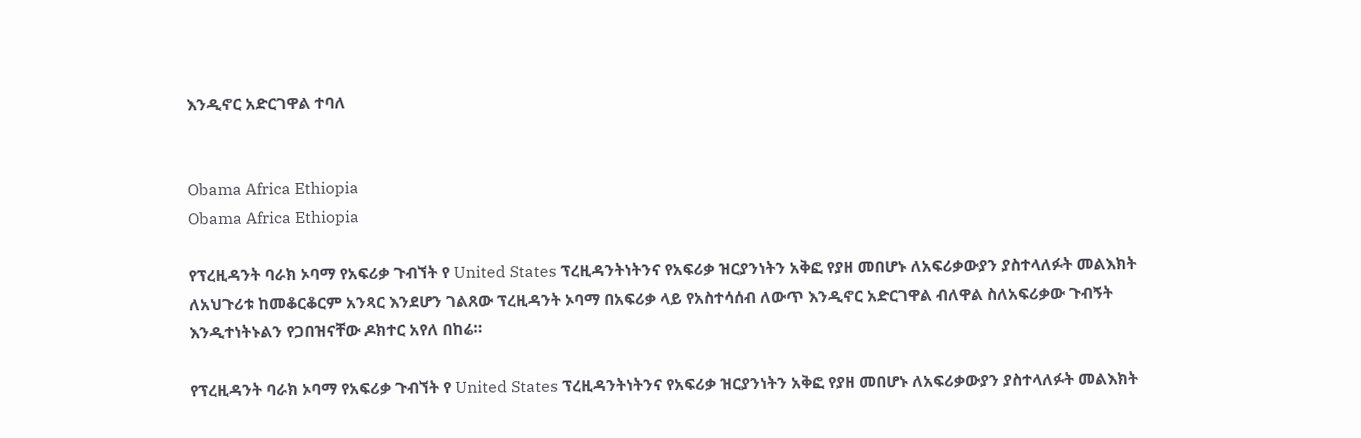እንዲኖር አድርገዋል ተባለ


Obama Africa Ethiopia
Obama Africa Ethiopia

የፕረዚዳንት ባራክ ኦባማ የአፍሪቃ ጉብኘት የ United States ፕረዚዳንትነትንና የአፍሪቃ ዝርያንነትን አቅፎ የያዘ መበሆኑ ለአፍሪቃውያን ያስተላለፉት መልእክት ለአህጉሪቱ ከመቆርቆርም አንጻር እንደሆን ገልጸው ፕረዚዳንት ኦባማ በአፍሪቃ ላይ የአስተሳሰብ ለውጥ እንዲኖር አድርገዋል ብለዋል ስለአፍሪቃው ጉብኝት እንዲተነትኑልን የጋበዝናቸው ዶክተር አየለ በከሬ።

የፕረዚዳንት ባራክ ኦባማ የአፍሪቃ ጉብኘት የ United States ፕረዚዳንትነትንና የአፍሪቃ ዝርያንነትን አቅፎ የያዘ መበሆኑ ለአፍሪቃውያን ያስተላለፉት መልእክት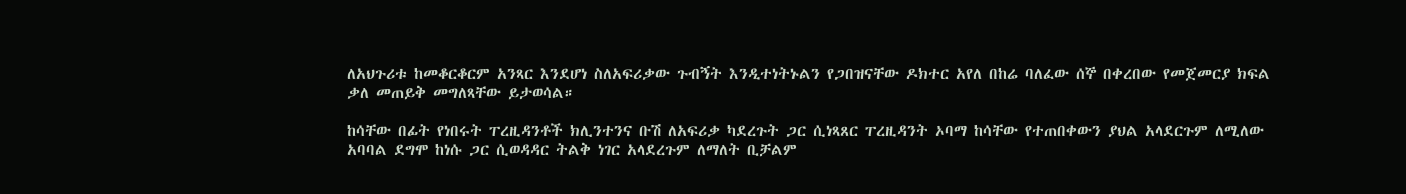ለአህጉሪቱ ከመቆርቆርም አንጻር እንደሆነ ስለአፍሪቃው ጉብኝት እንዲተነትኑልን የጋበዝናቸው ዶክተር አየለ በከሬ ባለፈው ሰኞ በቀረበው የመጀመርያ ክፍል ቃለ መጠይቅ መግለጻቸው ይታወሳል።

ከሳቸው በፊት የነበሩት ፐረዚዳንቶች ክሊንተንና ቡሽ ለአፍሪቃ ካደረጉት ጋር ሲነጻጸር ፐረዚዳንት ኦባማ ከሳቸው የተጠበቀውን ያህል አላደርጉም ለሚለው አባባል ደግሞ ከነሱ ጋር ሲወዳዳር ትልቅ ነገር አላደረጉም ለማለት ቢቻልም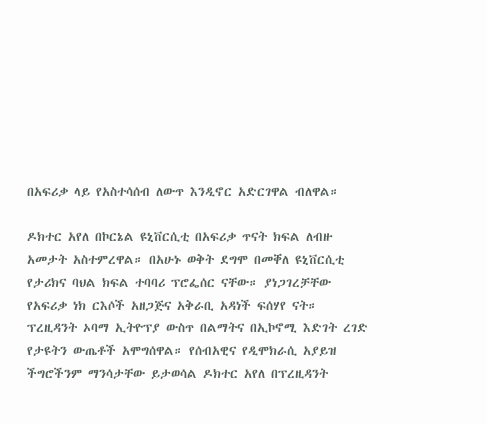በአፍሪቃ ላይ የአስተሳሰብ ለውጥ እንዲኖር አድርገዋል ብለዋል።

ዶክተር አየለ በኮርኔል ዩኒቨርሲቲ በአፍሪቃ ጥናት ክፍል ለብዙ አመታት አስተምረዋል። በአሁኑ ወቅት ደግሞ በመቐለ ዩኒቨርሲቲ የታሪክና ባህል ክፍል ተባባሪ ፕሮፌሰር ናቸው። ያነጋገረቻቸው የአፍሪቃ ነክ ርእሶች አዘጋጅና አቅራቢ አዳነች ፍሰሃየ ናት። ፕረዚዳንት ኦባማ ኢትዮፕያ ውስጥ በልማትና በኢኮኖሚ እድገት ረገድ የታዩትን ውጤቶች አሞግሰዋል። የሰብአዊና የዲሞክራሲ አያይዝ ችግሮችንም ማንሳታቸው ይታወሳል ዶክተር አየለ በፕረዚዳንት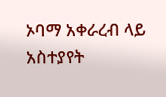ኦባማ አቀራረብ ላይ አስተያየት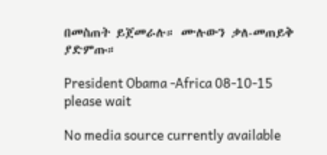በመስጠት ይጀመራሉ። ሙሉውን ቃለ-መጠይቅ ያድምጡ።

President Obama -Africa 08-10-15
please wait

No media source currently available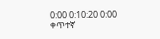0:00 0:10:20 0:00
ቀጥተኛ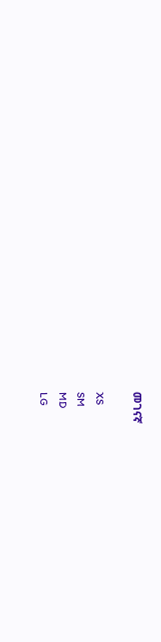መገናኛ

XS
SM
MD
LG